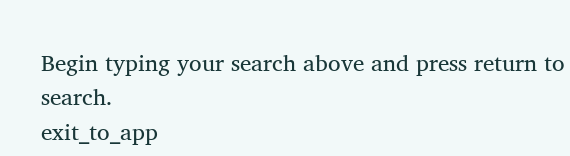Begin typing your search above and press return to search.
exit_to_app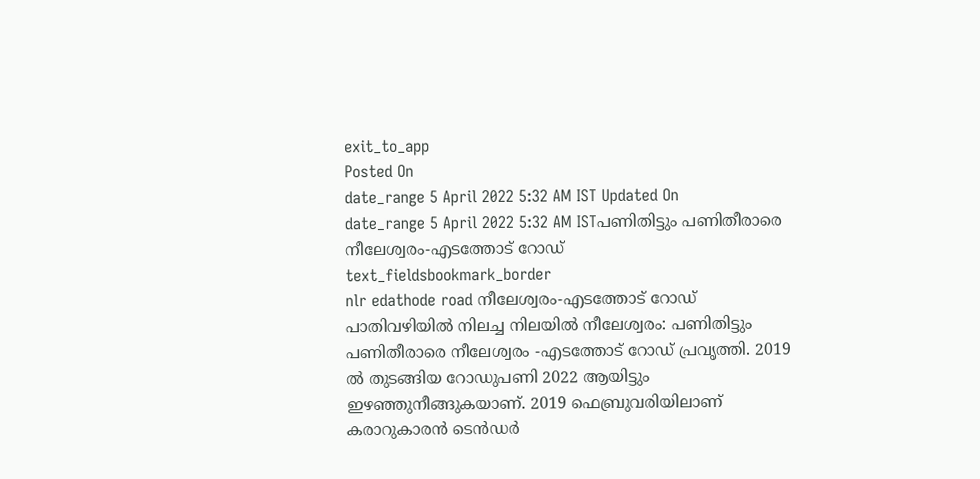exit_to_app
Posted On
date_range 5 April 2022 5:32 AM IST Updated On
date_range 5 April 2022 5:32 AM ISTപണിതിട്ടും പണിതീരാരെ നീലേശ്വരം-എടത്തോട് റോഡ്
text_fieldsbookmark_border
nlr edathode road നീലേശ്വരം-എടത്തോട് റോഡ് പാതിവഴിയിൽ നിലച്ച നിലയിൽ നീലേശ്വരം: പണിതിട്ടും പണിതീരാരെ നീലേശ്വരം -എടത്തോട് റോഡ് പ്രവൃത്തി. 2019 ൽ തുടങ്ങിയ റോഡുപണി 2022 ആയിട്ടും ഇഴഞ്ഞുനീങ്ങുകയാണ്. 2019 ഫെബ്രുവരിയിലാണ് കരാറുകാരൻ ടെൻഡർ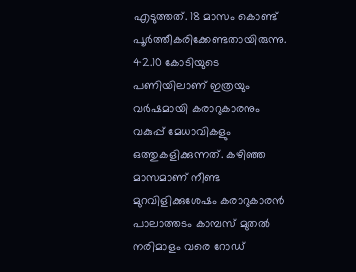എടുത്തത്. 18 മാസം കൊണ്ട് പൂർത്തീകരിക്കേണ്ടതായിരുന്നു. 42.10 കോടിയുടെ പണിയിലാണ് ഇത്രയും വർഷമായി കരാറുകാരനും വകുപ്പ് മേധാവികളും ഒത്തുകളിക്കുന്നത്. കഴിഞ്ഞ മാസമാണ് നീണ്ട മുറവിളിക്കുശേഷം കരാറുകാരൻ പാലാത്തടം കാമ്പസ് മുതൽ നരിമാളം വരെ റോഡ്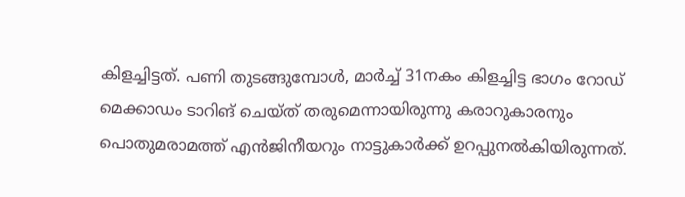കിളച്ചിട്ടത്. പണി തുടങ്ങുമ്പോൾ, മാർച്ച് 31നകം കിളച്ചിട്ട ഭാഗം റോഡ് മെക്കാഡം ടാറിങ് ചെയ്ത് തരുമെന്നായിരുന്നു കരാറുകാരനും പൊതുമരാമത്ത് എൻജിനീയറും നാട്ടുകാർക്ക് ഉറപ്പുനൽകിയിരുന്നത്.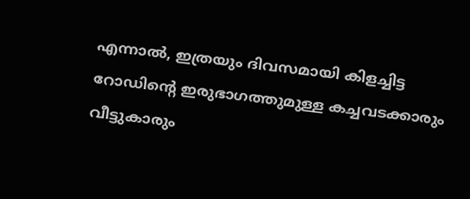എന്നാൽ, ഇത്രയും ദിവസമായി കിളച്ചിട്ട റോഡിന്റെ ഇരുഭാഗത്തുമുള്ള കച്ചവടക്കാരും വീട്ടുകാരും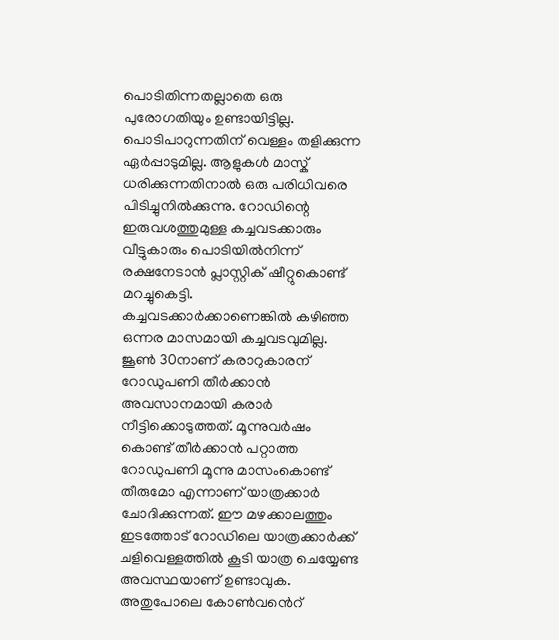പൊടിതിന്നതല്ലാതെ ഒരു പുരോഗതിയും ഉണ്ടായിട്ടില്ല. പൊടിപാറുന്നതിന് വെള്ളം തളിക്കുന്ന ഏർപ്പാടുമില്ല. ആളുകൾ മാസ്ക് ധരിക്കുന്നതിനാൽ ഒരു പരിധിവരെ പിടിച്ചുനിൽക്കുന്നു. റോഡിന്റെ ഇരുവശത്തുമുള്ള കച്ചവടക്കാരും വീട്ടുകാരും പൊടിയിൽനിന്ന് രക്ഷനേടാൻ പ്ലാസ്റ്റിക് ഷീറ്റുകൊണ്ട് മറച്ചുകെട്ടി. കച്ചവടക്കാർക്കാണെങ്കിൽ കഴിഞ്ഞ ഒന്നര മാസമായി കച്ചവടവുമില്ല. ജൂൺ 30നാണ് കരാറുകാരന് റോഡുപണി തീർക്കാൻ അവസാനമായി കരാർ നീട്ടിക്കൊടുത്തത്. മൂന്നുവർഷം കൊണ്ട് തീർക്കാൻ പറ്റാത്ത റോഡുപണി മൂന്നു മാസംകൊണ്ട് തീരുമോ എന്നാണ് യാത്രക്കാർ ചോദിക്കുന്നത്. ഈ മഴക്കാലത്തും ഇടത്തോട് റോഡിലെ യാത്രക്കാർക്ക് ചളിവെള്ളത്തിൽ കൂടി യാത്ര ചെയ്യേണ്ട അവസ്ഥയാണ് ഉണ്ടാവുക. അതുപോലെ കോൺവൻെറ്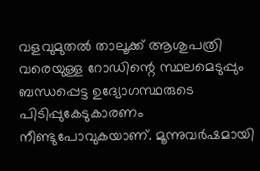വളവുമുതൽ താലൂക്ക് ആശുപത്രി വരെയുള്ള റോഡിന്റെ സ്ഥലമെടുപ്പും ബന്ധപ്പെട്ട ഉദ്യോഗസ്ഥരുടെ പിടിപ്പുകേടുകാരണം നീണ്ടുപോവുകയാണ്. മൂന്നുവർഷമായി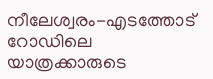നീലേശ്വരം-എടത്തോട് റോഡിലെ യാത്രക്കാരുടെ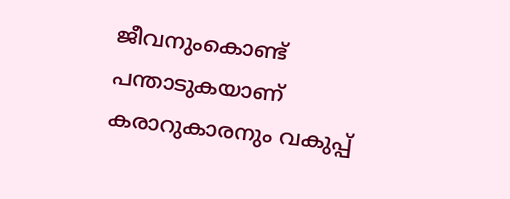ജീവനുംകൊണ്ട് പന്താടുകയാണ് കരാറുകാരനും വകുപ്പ്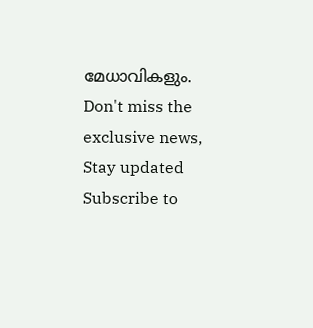മേധാവികളും.
Don't miss the exclusive news, Stay updated
Subscribe to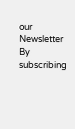our Newsletter
By subscribing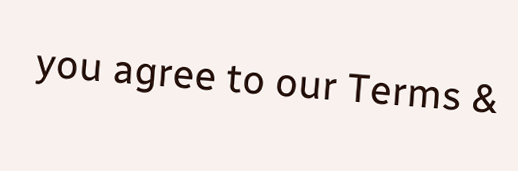you agree to our Terms &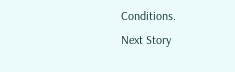Conditions.
Next Story